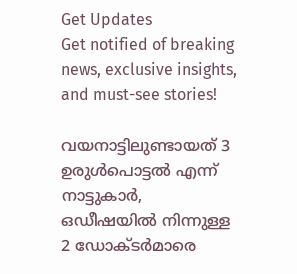Get Updates
Get notified of breaking news, exclusive insights, and must-see stories!

വയനാട്ടിലുണ്ടായത് 3 ഉരുള്‍പൊട്ടല്‍ എന്ന് നാട്ടുകാര്‍, ഒഡീഷയില്‍ നിന്നുള്ള 2 ഡോക്ടര്‍മാരെ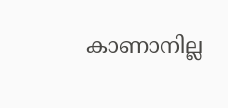കാണാനില്ല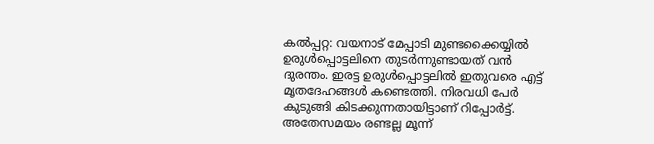കല്‍പ്പറ്റ: വയനാട് മേപ്പാടി മുണ്ടക്കൈയ്യില്‍ ഉരുള്‍പ്പൊട്ടലിനെ തുടര്‍ന്നുണ്ടായത് വന്‍ ദുരന്തം. ഇരട്ട ഉരുള്‍പ്പൊട്ടലില്‍ ഇതുവരെ എട്ട് മൃതദേഹങ്ങള്‍ കണ്ടെത്തി. നിരവധി പേര്‍ കുടുങ്ങി കിടക്കുന്നതായിട്ടാണ് റിപ്പോര്‍ട്ട്. അതേസമയം രണ്ടല്ല മൂന്ന്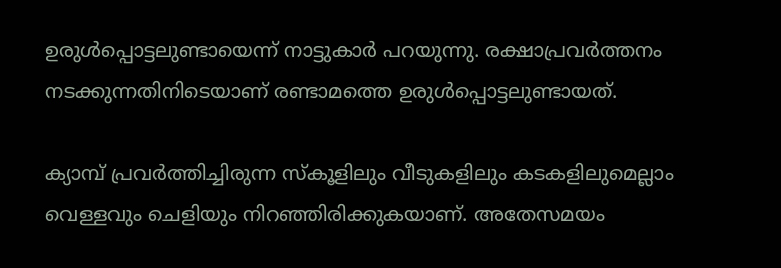ഉരുള്‍പ്പൊട്ടലുണ്ടായെന്ന് നാട്ടുകാര്‍ പറയുന്നു. രക്ഷാപ്രവര്‍ത്തനം നടക്കുന്നതിനിടെയാണ് രണ്ടാമത്തെ ഉരുള്‍പ്പൊട്ടലുണ്ടായത്.

ക്യാമ്പ് പ്രവര്‍ത്തിച്ചിരുന്ന സ്‌കൂളിലും വീടുകളിലും കടകളിലുമെല്ലാം വെള്ളവും ചെളിയും നിറഞ്ഞിരിക്കുകയാണ്. അതേസമയം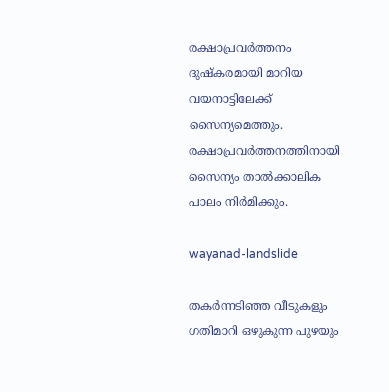രക്ഷാപ്രവര്‍ത്തനം ദുഷ്‌കരമായി മാറിയ വയനാട്ടിലേക്ക് സൈന്യമെത്തും. രക്ഷാപ്രവര്‍ത്തനത്തിനായി സൈന്യം താല്‍ക്കാലിക പാലം നിര്‍മിക്കും.

wayanad-landslide

തകര്‍ന്നടിഞ്ഞ വീടുകളും ഗതിമാറി ഒഴുകുന്ന പുഴയും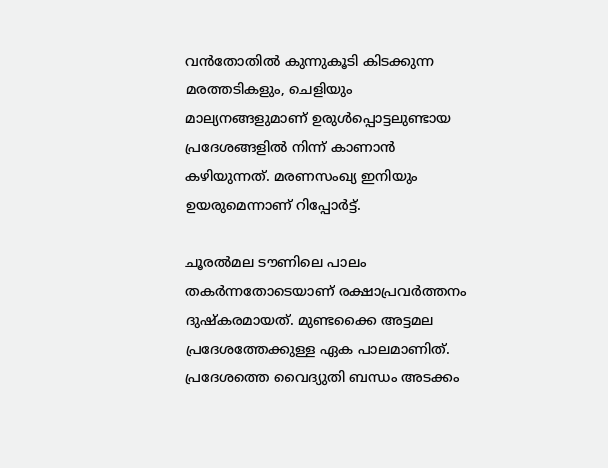വന്‍തോതില്‍ കുന്നുകൂടി കിടക്കുന്ന മരത്തടികളും, ചെളിയും മാല്യനങ്ങളുമാണ് ഉരുള്‍പ്പൊട്ടലുണ്ടായ പ്രദേശങ്ങളില്‍ നിന്ന് കാണാന്‍ കഴിയുന്നത്. മരണസംഖ്യ ഇനിയും ഉയരുമെന്നാണ് റിപ്പോര്‍ട്ട്.

ചൂരല്‍മല ടൗണിലെ പാലം തകര്‍ന്നതോടെയാണ് രക്ഷാപ്രവര്‍ത്തനം ദുഷ്‌കരമായത്. മുണ്ടക്കൈ അട്ടമല പ്രദേശത്തേക്കുള്ള ഏക പാലമാണിത്. പ്രദേശത്തെ വൈദ്യുതി ബന്ധം അടക്കം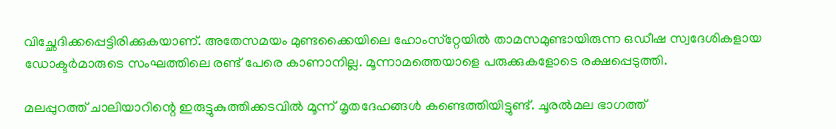വിച്ഛേദിക്കപ്പെട്ടിരിക്കുകയാണ്. അതേസമയം മുണ്ടക്കൈയിലെ ഹോംസ്‌റ്റേയില്‍ താമസമുണ്ടായിരുന്ന ഒഡീഷ സ്വദേശികളായ ഡോക്ടര്‍മാരുടെ സംഘത്തിലെ രണ്ട് പേരെ കാണാനില്ല. മൂന്നാമത്തെയാളെ പരുക്കുകളോടെ രക്ഷപ്പെടുത്തി.

മലപ്പുറത്ത് ചാലിയാറിന്റെ ഇരുട്ടുകുത്തിക്കടവില്‍ മൂന്ന് മൃതദേഹങ്ങള്‍ കണ്ടെത്തിയിട്ടുണ്ട്. ചൂരല്‍മല ഭാഗത്ത്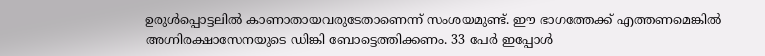ഉരുള്‍പ്പൊട്ടലില്‍ കാണാതായവരുടേതാണെന്ന് സംശയമുണ്ട്. ഈ ഭാഗത്തേക്ക് എത്തണമെങ്കില്‍ അഗ്നിരക്ഷാസേനയുടെ ഡിങ്കി ബോട്ടെത്തിക്കണം. 33 പേര്‍ ഇപ്പോള്‍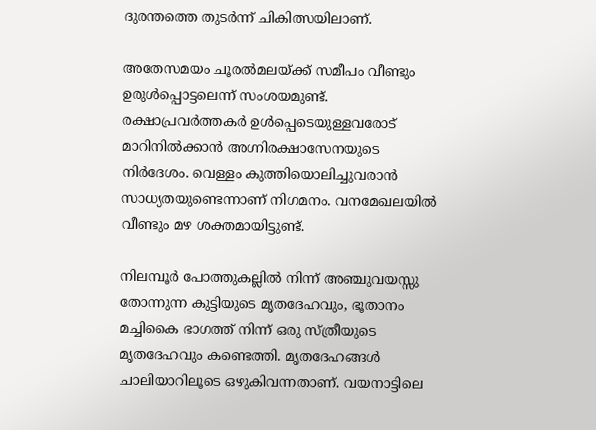ദുരന്തത്തെ തുടര്‍ന്ന് ചികിത്സയിലാണ്.

അതേസമയം ചൂരല്‍മലയ്ക്ക് സമീപം വീണ്ടും ഉരുള്‍പ്പൊട്ടലെന്ന് സംശയമുണ്ട്. രക്ഷാപ്രവര്‍ത്തകര്‍ ഉള്‍പ്പെടെയുള്ളവരോട് മാറിനില്‍ക്കാന്‍ അഗ്നിരക്ഷാസേനയുടെ നിര്‍ദേശം. വെള്ളം കുത്തിയൊലിച്ചുവരാന്‍ സാധ്യതയുണ്ടെന്നാണ് നിഗമനം. വനമേഖലയില്‍ വീണ്ടും മഴ ശക്തമായിട്ടുണ്ട്.

നിലമ്പൂര്‍ പോത്തുകല്ലില്‍ നിന്ന് അഞ്ചുവയസ്സു തോന്നുന്ന കുട്ടിയുടെ മൃതദേഹവും, ഭൂതാനം മച്ചികൈ ഭാഗത്ത് നിന്ന് ഒരു സ്ത്രീയുടെ മൃതദേഹവും കണ്ടെത്തി. മൃതദേഹങ്ങള്‍ ചാലിയാറിലൂടെ ഒഴുകിവന്നതാണ്. വയനാട്ടിലെ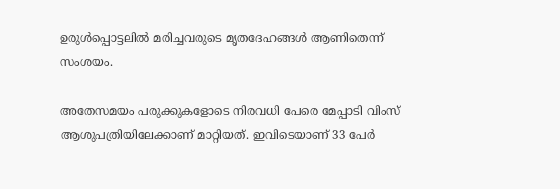ഉരുള്‍പ്പൊട്ടലില്‍ മരിച്ചവരുടെ മൃതദേഹങ്ങള്‍ ആണിതെന്ന് സംശയം.

അതേസമയം പരുക്കുകളോടെ നിരവധി പേരെ മേപ്പാടി വിംസ് ആശുപത്രിയിലേക്കാണ് മാറ്റിയത്. ഇവിടെയാണ് 33 പേര്‍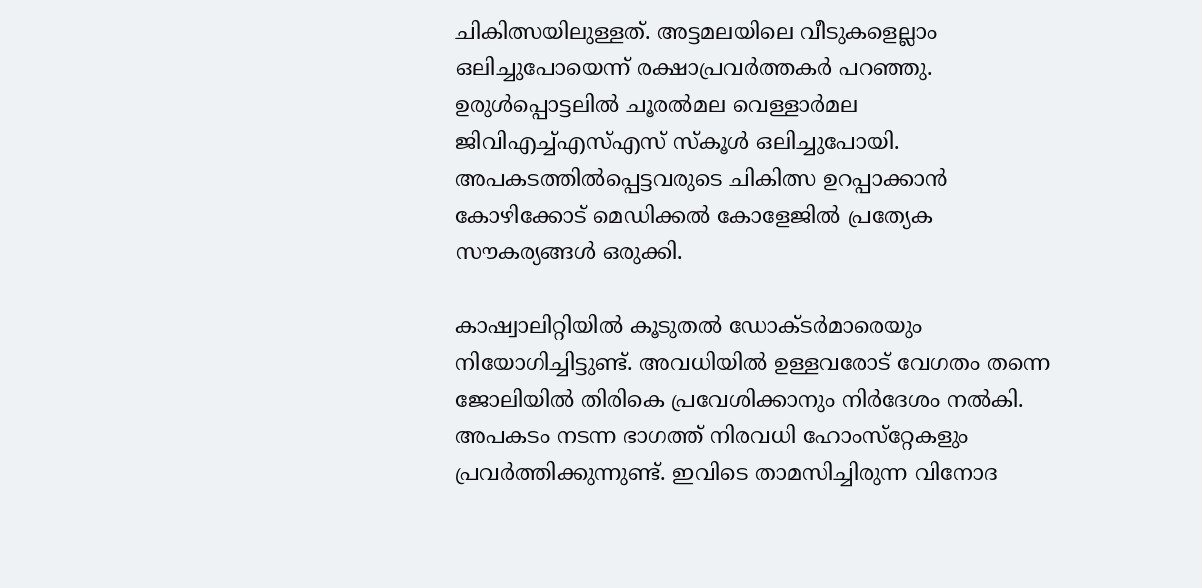ചികിത്സയിലുള്ളത്. അട്ടമലയിലെ വീടുകളെല്ലാം ഒലിച്ചുപോയെന്ന് രക്ഷാപ്രവര്‍ത്തകര്‍ പറഞ്ഞു. ഉരുള്‍പ്പൊട്ടലില്‍ ചൂരല്‍മല വെള്ളാര്‍മല ജിവിഎച്ച്എസ്എസ് സ്‌കൂള്‍ ഒലിച്ചുപോയി. അപകടത്തില്‍പ്പെട്ടവരുടെ ചികിത്സ ഉറപ്പാക്കാന്‍ കോഴിക്കോട് മെഡിക്കല്‍ കോളേജില്‍ പ്രത്യേക സൗകര്യങ്ങള്‍ ഒരുക്കി.

കാഷ്വാലിറ്റിയില്‍ കൂടുതല്‍ ഡോക്ടര്‍മാരെയും നിയോഗിച്ചിട്ടുണ്ട്. അവധിയില്‍ ഉള്ളവരോട് വേഗതം തന്നെ ജോലിയില്‍ തിരികെ പ്രവേശിക്കാനും നിര്‍ദേശം നല്‍കി. അപകടം നടന്ന ഭാഗത്ത് നിരവധി ഹോംസ്‌റ്റേകളും പ്രവര്‍ത്തിക്കുന്നുണ്ട്. ഇവിടെ താമസിച്ചിരുന്ന വിനോദ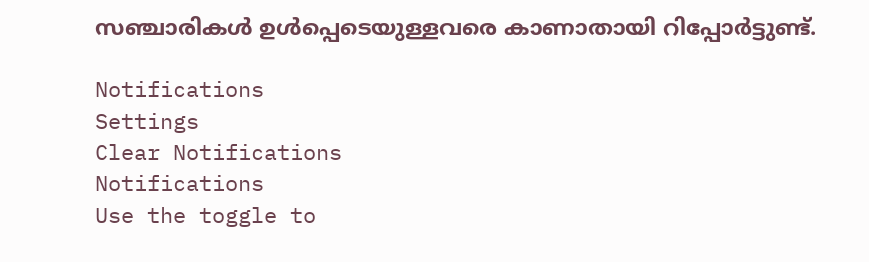സഞ്ചാരികള്‍ ഉള്‍പ്പെടെയുള്ളവരെ കാണാതായി റിപ്പോര്‍ട്ടുണ്ട്.

Notifications
Settings
Clear Notifications
Notifications
Use the toggle to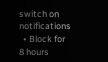switch on notifications
  • Block for 8 hours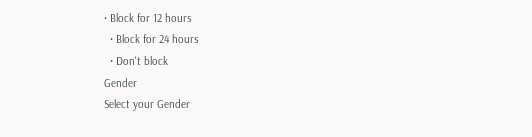• Block for 12 hours
  • Block for 24 hours
  • Don't block
Gender
Select your Gender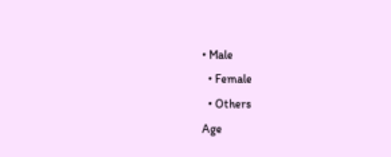• Male
  • Female
  • Others
Age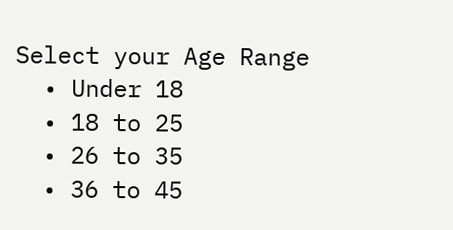Select your Age Range
  • Under 18
  • 18 to 25
  • 26 to 35
  • 36 to 45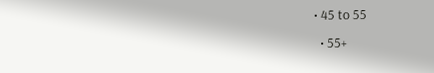• 45 to 55
  • 55+